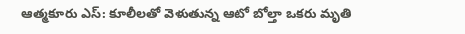ఆత్మకూరు ఎస్: కూలీలతో వెళుతున్న ఆటో బోల్తా ఒకరు మృతి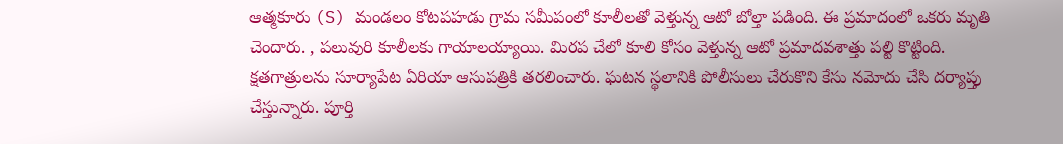ఆత్మకూరు (S) మండలం కోటపహడు గ్రామ సమీపంలో కూలీలతో వెళ్తున్న ఆటో బోల్తా పడింది. ఈ ప్రమాదంలో ఒకరు మృతి చెందారు. , పలువురి కూలీలకు గాయాలయ్యాయి. మిరప చేలో కూలి కోసం వెళ్తున్న ఆటో ప్రమాదవశాత్తు పల్టి కొట్టింది. క్షతగాత్రులను సూర్యాపేట ఏరియా ఆసుపత్రికి తరలించారు. ఘటన స్థలానికి పోలీసులు చేరుకొని కేసు నమోదు చేసి దర్యాప్తు చేస్తున్నారు. పూర్తి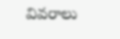వివరాలు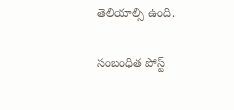తెలియాల్సి ఉంది.

సంబంధిత పోస్ట్